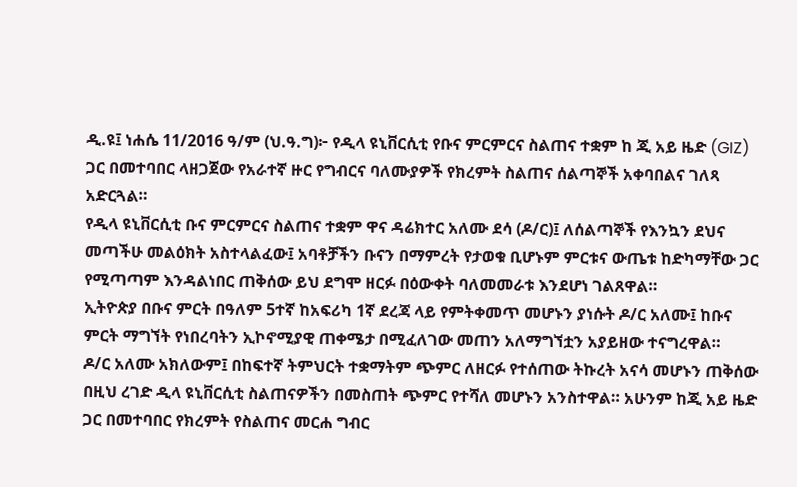ዲ.ዩ፤ ነሐሴ 11/2016 ዓ/ም (ህ.ዓ.ግ)፦ የዲላ ዩኒቨርሲቲ የቡና ምርምርና ስልጠና ተቋም ከ ጂ አይ ዜድ (GIZ) ጋር በመተባበር ላዘጋጀው የአራተኛ ዙር የግብርና ባለሙያዎች የክረምት ስልጠና ሰልጣኞች አቀባበልና ገለጻ አድርጓል።
የዲላ ዩኒቨርሲቲ ቡና ምርምርና ስልጠና ተቋም ዋና ዳሬክተር አለሙ ደሳ (ዶ/ር)፤ ለሰልጣኞች የእንኳን ደህና መጣችሁ መልዕክት አስተላልፈው፤ አባቶቻችን ቡናን በማምረት የታወቁ ቢሆኑም ምርቱና ውጤቱ ከድካማቸው ጋር የሚጣጣም እንዳልነበር ጠቅሰው ይህ ደግሞ ዘርፉ በዕውቀት ባለመመራቱ እንደሆነ ገልጸዋል።
ኢትዮጵያ በቡና ምርት በዓለም 5ተኛ ከአፍሪካ 1ኛ ደረጃ ላይ የምትቀመጥ መሆኑን ያነሱት ዶ/ር አለሙ፤ ከቡና ምርት ማግኘት የነበረባትን ኢኮኖሚያዊ ጠቀሜታ በሚፈለገው መጠን አለማግኘቷን አያይዘው ተናግረዋል።
ዶ/ር አለሙ አክለውም፤ በከፍተኛ ትምህርት ተቋማትም ጭምር ለዘርፉ የተሰጠው ትኩረት አናሳ መሆኑን ጠቅሰው በዚህ ረገድ ዲላ ዩኒቨርሲቲ ስልጠናዎችን በመስጠት ጭምር የተሻለ መሆኑን አንስተዋል። አሁንም ከጂ አይ ዜድ ጋር በመተባበር የክረምት የስልጠና መርሐ ግብር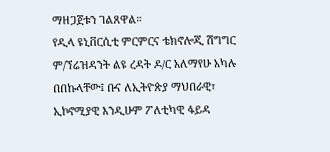ማዘጋጀቱን ገልጸዋል።
የዲላ ዩኒቨርሲቲ ምርምርና ቴክኖሎጂ ሽግግር ም/ኘሬዝዳንት ልዩ ረዳት ዶ/ር አለማየሁ አካሉ በበኩላቸው፤ ቡና ለኢትዮጵያ ማህበራዊ፣ ኢኮኖሚያዊ እንዲሁም ፖለቲካዊ ፋይዳ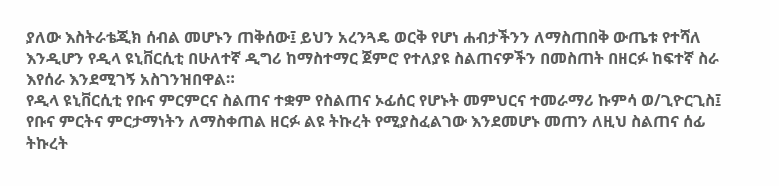ያለው እስትራቴጂክ ሰብል መሆኑን ጠቅሰው፤ ይህን አረንጓዴ ወርቅ የሆነ ሐብታችንን ለማስጠበቅ ውጤቱ የተሻለ እንዲሆን የዲላ ዩኒቨርሲቲ በሁለተኛ ዲግሪ ከማስተማር ጀምሮ የተለያዩ ስልጠናዎችን በመስጠት በዘርፉ ከፍተኛ ስራ እየሰራ እንደሚገኝ አስገንዝበዋል።
የዲላ ዩኒቨርሲቲ የቡና ምርምርና ስልጠና ተቋም የስልጠና ኦፊሰር የሆኑት መምህርና ተመራማሪ ኩምሳ ወ/ጊዮርጊስ፤ የቡና ምርትና ምርታማነትን ለማስቀጠል ዘርፉ ልዩ ትኩረት የሚያስፈልገው እንደመሆኑ መጠን ለዚህ ስልጠና ሰፊ ትኩረት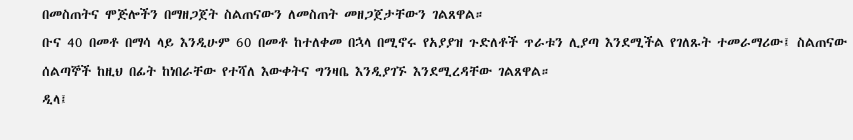በመስጠትና ሞጅሎችን በማዘጋጀት ስልጠናውን ለመስጠት መዘጋጀታቸውን ገልጸዋል።
ቡና 40 በመቶ በማሳ ላይ እንዲሁም 60 በመቶ ከተለቀመ በኋላ በሚኖሩ የአያያዝ ጉድለቶች ጥራቱን ሊያጣ እንደሚችል የገለጹት ተመራማሪው፤ ስልጠናው ሰልጣኞች ከዚህ በፊት ከነበራቸው የተሻለ እውቀትና ግንዛቤ እንዲያገኙ እንደሚረዳቸው ገልጸዋል።
ዲላ፤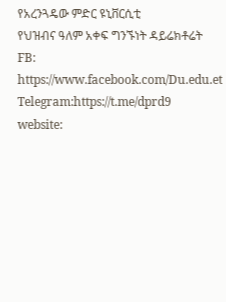የአረንጓዴው ምድር ዩኒቨርሲቲ
የህዝብና ዓለም አቀፍ ግንኙነት ዳይሬክቶሬት
FB: https://www.facebook.com/Du.edu.et
Telegram:https://t.me/dprd9
website: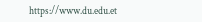https://www.du.edu.et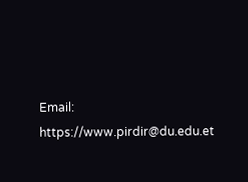Email: https://www.pirdir@du.edu.et